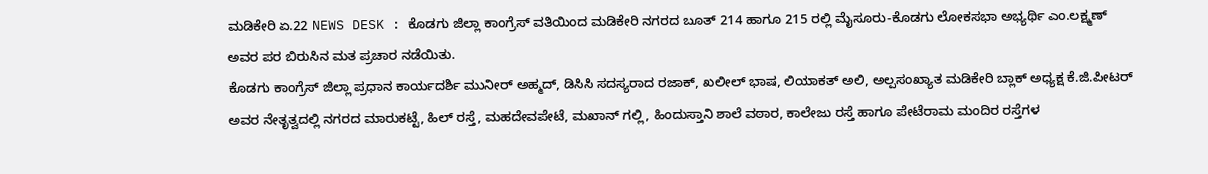ಮಡಿಕೇರಿ ಏ.22 NEWS DESK : ಕೊಡಗು ಜಿಲ್ಲಾ ಕಾಂಗ್ರೆಸ್ ವತಿಯಿಂದ ಮಡಿಕೇರಿ ನಗರದ ಬೂತ್ 214 ಹಾಗೂ 215 ರಲ್ಲಿ ಮೈಸೂರು-ಕೊಡಗು ಲೋಕಸಭಾ ಅಭ್ಯರ್ಥಿ ಎಂ.ಲಕ್ಷ್ಮಣ್ ಅವರ ಪರ ಬಿರುಸಿನ ಮತ ಪ್ರಚಾರ ನಡೆಯಿತು.
ಕೊಡಗು ಕಾಂಗ್ರೆಸ್ ಜಿಲ್ಲಾ ಪ್ರಧಾನ ಕಾರ್ಯದರ್ಶಿ ಮುನೀರ್ ಅಹ್ಮದ್, ಡಿಸಿಸಿ ಸದಸ್ಯರಾದ ರಜಾಕ್, ಖಲೀಲ್ ಭಾಷ, ಲಿಯಾಕತ್ ಅಲಿ, ಅಲ್ಪಸಂಖ್ಯಾತ ಮಡಿಕೇರಿ ಬ್ಲಾಕ್ ಅಧ್ಯಕ್ಷ ಕೆ.ಜಿ.ಪೀಟರ್ ಅವರ ನೇತೃತ್ವದಲ್ಲಿ ನಗರದ ಮಾರುಕಟ್ಟೆ, ಹಿಲ್ ರಸ್ತೆ, ಮಹದೇವಪೇಟೆ, ಮಖಾನ್ ಗಲ್ಲಿ, ಹಿಂದುಸ್ತಾನಿ ಶಾಲೆ ವಠಾರ, ಕಾಲೇಜು ರಸ್ತೆ ಹಾಗೂ ಪೇಟೆರಾಮ ಮಂದಿರ ರಸ್ತೆಗಳ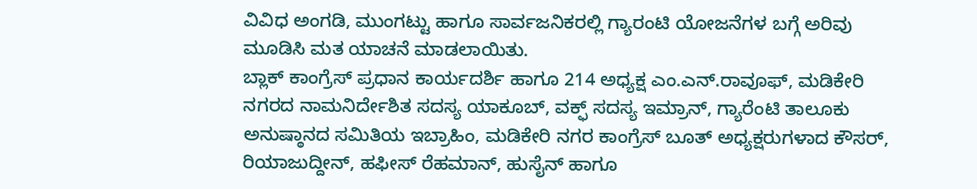ವಿವಿಧ ಅಂಗಡಿ, ಮುಂಗಟ್ಟು ಹಾಗೂ ಸಾರ್ವಜನಿಕರಲ್ಲಿ ಗ್ಯಾರಂಟಿ ಯೋಜನೆಗಳ ಬಗ್ಗೆ ಅರಿವು ಮೂಡಿಸಿ ಮತ ಯಾಚನೆ ಮಾಡಲಾಯಿತು.
ಬ್ಲಾಕ್ ಕಾಂಗ್ರೆಸ್ ಪ್ರಧಾನ ಕಾರ್ಯದರ್ಶಿ ಹಾಗೂ 214 ಅಧ್ಯಕ್ಷ ಎಂ.ಎನ್.ರಾವೂಫ್, ಮಡಿಕೇರಿ ನಗರದ ನಾಮನಿರ್ದೇಶಿತ ಸದಸ್ಯ ಯಾಕೂಬ್, ವಕ್ಫ್ ಸದಸ್ಯ ಇಮ್ರಾನ್, ಗ್ಯಾರೆಂಟಿ ತಾಲೂಕು ಅನುಷ್ಠಾನದ ಸಮಿತಿಯ ಇಬ್ರಾಹಿಂ, ಮಡಿಕೇರಿ ನಗರ ಕಾಂಗ್ರೆಸ್ ಬೂತ್ ಅಧ್ಯಕ್ಷರುಗಳಾದ ಕೌಸರ್, ರಿಯಾಜುದ್ದೀನ್, ಹಫೀಸ್ ರೆಹಮಾನ್, ಹುಸೈನ್ ಹಾಗೂ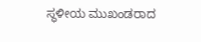ಸ್ಥಳೀಯ ಮುಖಂಡರಾದ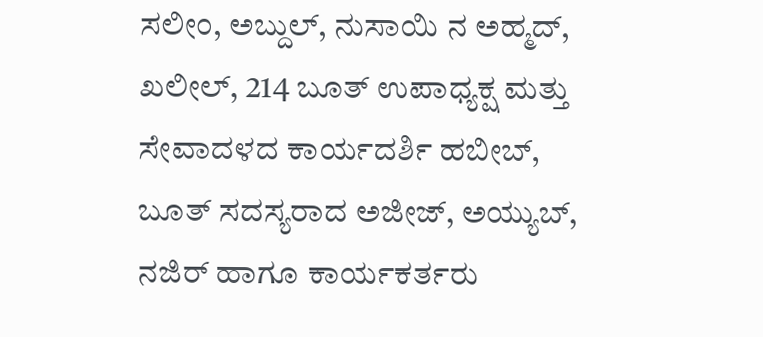ಸಲೀಂ, ಅಬ್ದುಲ್, ನುಸಾಯಿ ನ ಅಹ್ಮದ್, ಖಲೀಲ್, 214 ಬೂತ್ ಉಪಾಧ್ಯಕ್ಷ ಮತ್ತು ಸೇವಾದಳದ ಕಾರ್ಯದರ್ಶಿ ಹಬೀಬ್, ಬೂತ್ ಸದಸ್ಯರಾದ ಅಜೀಜ್, ಅಯ್ಯುಬ್, ನಜಿರ್ ಹಾಗೂ ಕಾರ್ಯಕರ್ತರು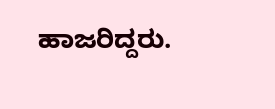ಹಾಜರಿದ್ದರು.